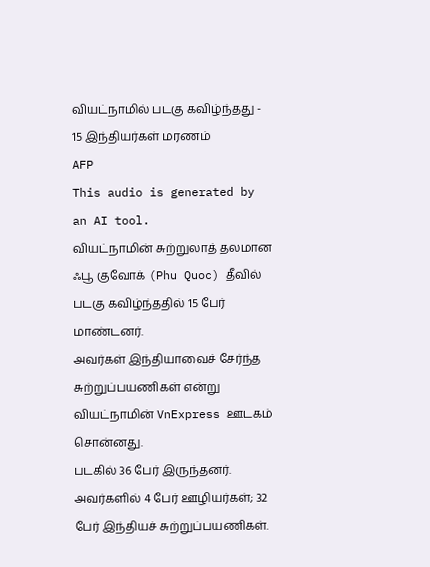வியட்நாமில் படகு கவிழ்ந்தது - 15 இந்தியர்கள் மரணம்
AFP
This audio is generated by an AI tool.
வியட்நாமின் சுற்றுலாத் தலமான ஃபூ குவோக் (Phu Quoc) தீவில் படகு கவிழ்ந்ததில் 15 பேர் மாண்டனர்.
அவர்கள் இந்தியாவைச் சேர்ந்த சுற்றுப்பயணிகள் என்று வியட்நாமின் VnExpress ஊடகம் சொன்னது.
படகில் 36 பேர் இருந்தனர். அவர்களில் 4 பேர் ஊழியர்கள்; 32 பேர் இந்தியச் சுற்றுப்பயணிகள்.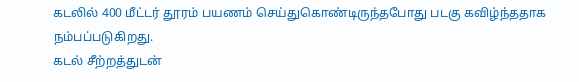கடலில் 400 மீட்டர் தூரம் பயணம் செய்துகொண்டிருந்தபோது படகு கவிழ்ந்ததாக நம்பப்படுகிறது.
கடல் சீற்றத்துடன்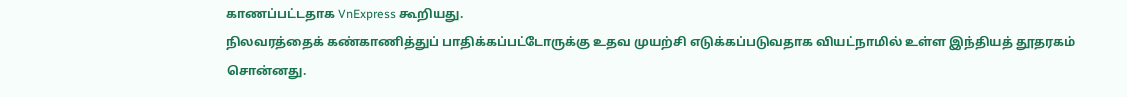காணப்பட்டதாக VnExpress கூறியது.
நிலவரத்தைக் கண்காணித்துப் பாதிக்கப்பட்டோருக்கு உதவ முயற்சி எடுக்கப்படுவதாக வியட்நாமில் உள்ள இந்தியத் தூதரகம் சொன்னது.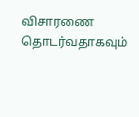விசாரணை தொடர்வதாகவும்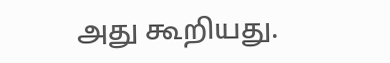அது கூறியது.